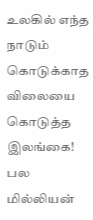உலகில் எந்த நாடும் கொடுக்காத விலையை கொடுத்த இலங்கை! பல மில்லியன்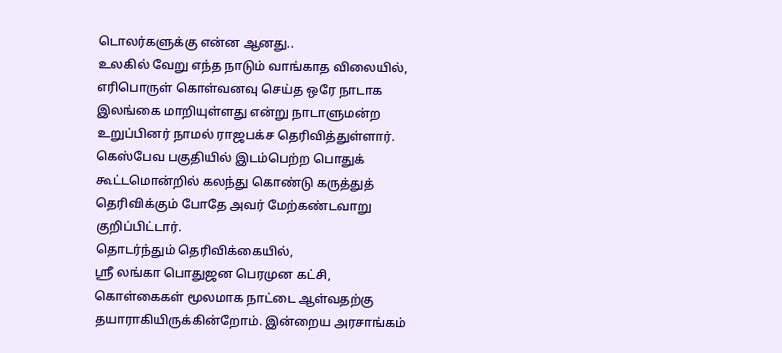டொலர்களுக்கு என்ன ஆனது..
உலகில் வேறு எந்த நாடும் வாங்காத விலையில், எரிபொருள் கொள்வனவு செய்த ஒரே நாடாக இலங்கை மாறியுள்ளது என்று நாடாளுமன்ற உறுப்பினர் நாமல் ராஜபக்ச தெரிவித்துள்ளார்.
கெஸ்பேவ பகுதியில் இடம்பெற்ற பொதுக் கூட்டமொன்றில் கலந்து கொண்டு கருத்துத் தெரிவிக்கும் போதே அவர் மேற்கண்டவாறு குறிப்பிட்டார்.
தொடர்ந்தும் தெரிவிக்கையில்,
ஸ்ரீ லங்கா பொதுஜன பெரமுன கட்சி, கொள்கைகள் மூலமாக நாட்டை ஆள்வதற்கு தயாராகியிருக்கின்றோம். இன்றைய அரசாங்கம்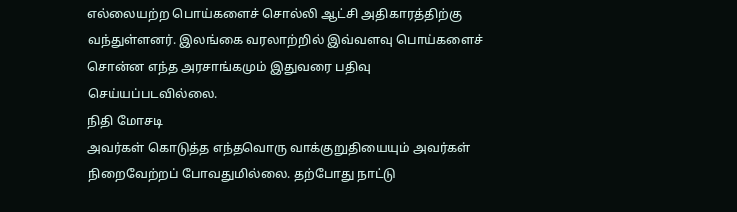எல்லையற்ற பொய்களைச் சொல்லி ஆட்சி அதிகாரத்திற்கு வந்துள்ளனர். இலங்கை வரலாற்றில் இவ்வளவு பொய்களைச் சொன்ன எந்த அரசாங்கமும் இதுவரை பதிவு செய்யப்படவில்லை.
நிதி மோசடி
அவர்கள் கொடுத்த எந்தவொரு வாக்குறுதியையும் அவர்கள் நிறைவேற்றப் போவதுமில்லை. தற்போது நாட்டு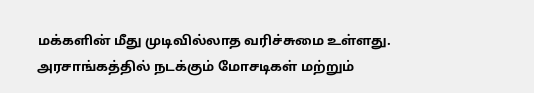மக்களின் மீது முடிவில்லாத வரிச்சுமை உள்ளது. அரசாங்கத்தில் நடக்கும் மோசடிகள் மற்றும்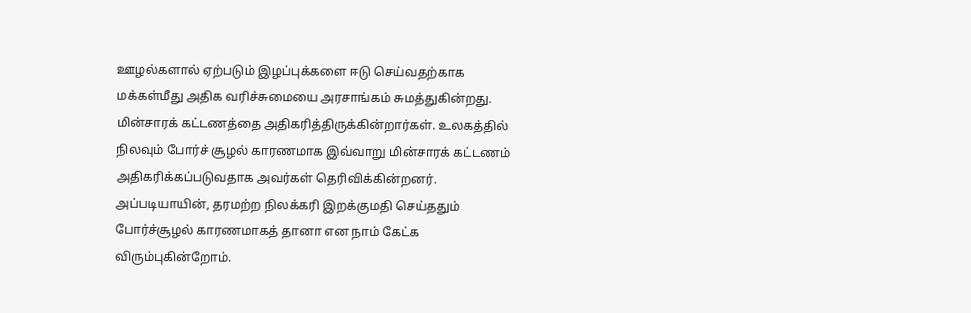ஊழல்களால் ஏற்படும் இழப்புக்களை ஈடு செய்வதற்காக மக்கள்மீது அதிக வரிச்சுமையை அரசாங்கம் சுமத்துகின்றது.
மின்சாரக் கட்டணத்தை அதிகரித்திருக்கின்றார்கள். உலகத்தில் நிலவும் போர்ச் சூழல் காரணமாக இவ்வாறு மின்சாரக் கட்டணம் அதிகரிக்கப்படுவதாக அவர்கள் தெரிவிக்கின்றனர். அப்படியாயின், தரமற்ற நிலக்கரி இறக்குமதி செய்ததும் போர்ச்சூழல் காரணமாகத் தானா என நாம் கேட்க விரும்புகின்றோம்.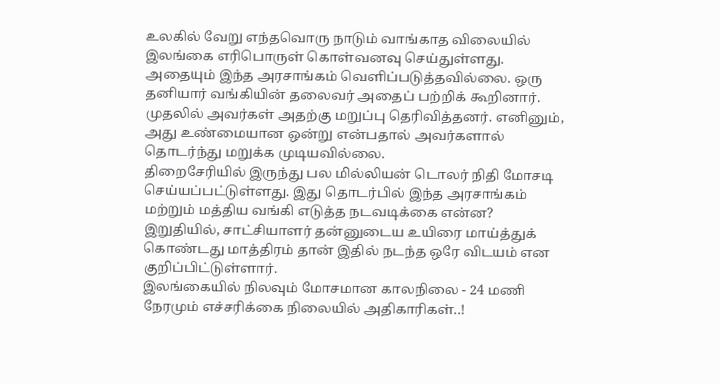உலகில் வேறு எந்தவொரு நாடும் வாங்காத விலையில் இலங்கை எரிபொருள் கொள்வனவு செய்துள்ளது. அதையும் இந்த அரசாங்கம் வெளிப்படுத்தவில்லை. ஒரு தனியார் வங்கியின் தலைவர் அதைப் பற்றிக் கூறினார். முதலில் அவர்கள் அதற்கு மறுப்பு தெரிவித்தனர். எனினும், அது உண்மையான ஒன்று என்பதால் அவர்களால் தொடர்ந்து மறுக்க முடியவில்லை.
திறைசேரியில் இருந்து பல மில்லியன் டொலர் நிதி மோசடி செய்யப்பட்டுள்ளது. இது தொடர்பில் இந்த அரசாங்கம் மற்றும் மத்திய வங்கி எடுத்த நடவடிக்கை என்ன? இறுதியில், சாட்சியாளர் தன்னுடைய உயிரை மாய்த்துக் கொண்டது மாத்திரம் தான் இதில் நடந்த ஒரே விடயம் என குறிப்பிட்டுள்ளார்.
இலங்கையில் நிலவும் மோசமான காலநிலை - 24 மணி நேரமும் எச்சரிக்கை நிலையில் அதிகாரிகள்..!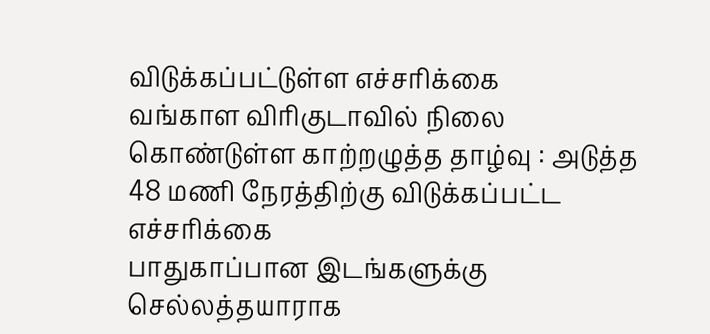விடுக்கப்பட்டுள்ள எச்சரிக்கை
வங்காள விரிகுடாவில் நிலை கொண்டுள்ள காற்றழுத்த தாழ்வு : அடுத்த 48 மணி நேரத்திற்கு விடுக்கப்பட்ட எச்சரிக்கை
பாதுகாப்பான இடங்களுக்கு செல்லத்தயாராக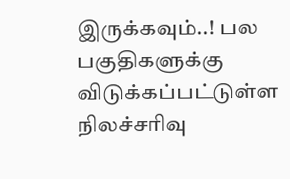இருக்கவும்..! பல பகுதிகளுக்கு விடுக்கப்பட்டுள்ள நிலச்சரிவு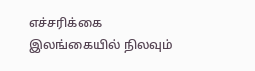எச்சரிக்கை
இலங்கையில் நிலவும்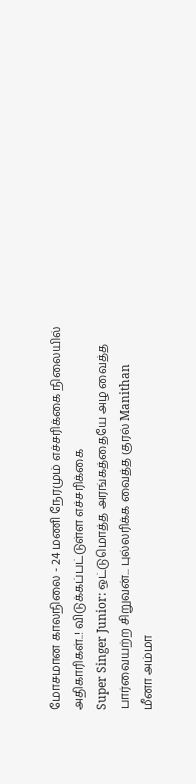மோசமான காலநிலை - 24 மணி நேரமும் எச்சரிக்கை நிலையில் அதிகாரிகள்..! விடுக்கப்பட்டுள்ள எச்சரிக்கை
Super Singer Junior: ஒட்டுமொத்த அரங்கத்தையே அழ வைத்த பார்வையற்ற சிறுவன்... புல்லரிக்க வைத்த குரல் Manithan
மீனா அம்மா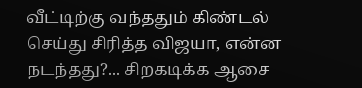வீட்டிற்கு வந்ததும் கிண்டல் செய்து சிரித்த விஜயா, என்ன நடந்தது?... சிறகடிக்க ஆசை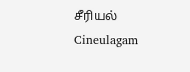சீரியல் Cineulagam